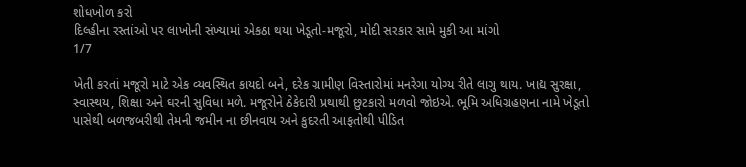શોધખોળ કરો
દિલ્હીના રસ્તાંઓ પર લાખોની સંખ્યામાં એકઠા થયા ખેડૂતો-મજૂરો, મોદી સરકાર સામે મુકી આ માંગો
1/7

ખેતી કરતાં મજૂરો માટે એક વ્યવસ્થિત કાયદો બને, દરેક ગ્રામીણ વિસ્તારોમાં મનરેગા યોગ્ય રીતે લાગુ થાય. ખાદ્ય સુરક્ષા, સ્વાસ્થય, શિક્ષા અને ઘરની સુવિધા મળે. મજૂરોને ઠેકેદારી પ્રથાથી છુટકારો મળવો જોઇએ. ભૂમિ અધિગ્રહણના નામે ખેડૂતો પાસેથી બળજબરીથી તેમની જમીન ના છીનવાય અને કુદરતી આફતોથી પીડિત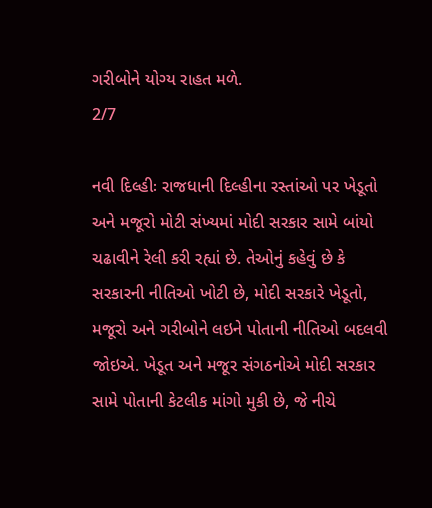ગરીબોને યોગ્ય રાહત મળે.
2/7

નવી દિલ્હીઃ રાજધાની દિલ્હીના રસ્તાંઓ પર ખેડૂતો અને મજૂરો મોટી સંખ્યમાં મોદી સરકાર સામે બાંયો ચઢાવીને રેલી કરી રહ્યાં છે. તેઓનું કહેવું છે કે સરકારની નીતિઓ ખોટી છે, મોદી સરકારે ખેડૂતો, મજૂરો અને ગરીબોને લઇને પોતાની નીતિઓ બદલવી જોઇએ. ખેડૂત અને મજૂર સંગઠનોએ મોદી સરકાર સામે પોતાની કેટલીક માંગો મુકી છે, જે નીચે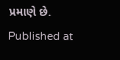પ્રમાણે છે.
Published at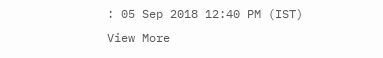: 05 Sep 2018 12:40 PM (IST)
View More